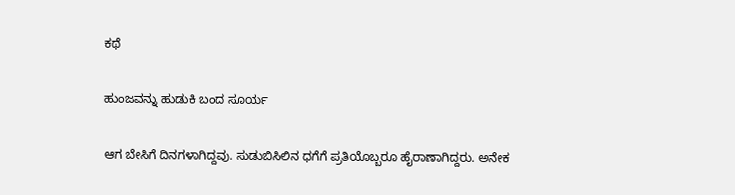ಕಥೆ

ಹುಂಜವನ್ನು ಹುಡುಕಿ ಬಂದ ಸೂರ್ಯ

ಆಗ ಬೇಸಿಗೆ ದಿನಗಳಾಗಿದ್ದವು. ಸುಡುಬಿಸಿಲಿನ ಧಗೆಗೆ ಪ್ರತಿಯೊಬ್ಬರೂ ಹೈರಾಣಾಗಿದ್ದರು. ಅನೇಕ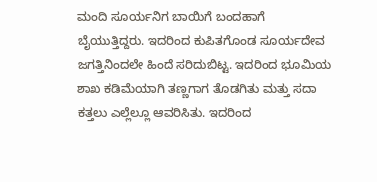ಮಂದಿ ಸೂರ್ಯನಿಗ ಬಾಯಿಗೆ ಬಂದಹಾಗೆ ಬೈಯುತ್ತಿದ್ದರು. ಇದರಿಂದ ಕುಪಿತಗೊಂಡ ಸೂರ್ಯದೇವ ಜಗತ್ತಿನಿಂದಲೇ ಹಿಂದೆ ಸರಿದುಬಿಟ್ಟ. ಇದರಿಂದ ಭೂಮಿಯ ಶಾಖ ಕಡಿಮೆಯಾಗಿ ತಣ್ಣಗಾಗ ತೊಡಗಿತು ಮತ್ತು ಸದಾ ಕತ್ತಲು ಎಲ್ಲೆಲ್ಲೂ ಆವರಿಸಿತು. ಇದರಿಂದ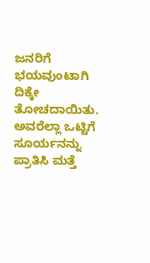ಜನರಿಗೆ ಭಯವುಂಟಾಗಿ ದಿಕ್ಕೇ ತೋಚದಾಯಿತು. ಅವರೆಲ್ಲಾ ಒಟ್ಟಿಗೆ ಸೂರ್ಯನನ್ನು ಪ್ರಾತಿಸಿ ಮತ್ತೆ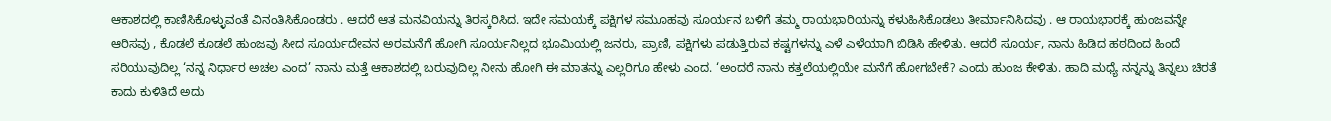ಆಕಾಶದಲ್ಲಿ ಕಾಣಿಸಿಕೊಳ್ಳುವಂತೆ ವಿನಂತಿಸಿಕೊಂಡರು . ಆದರೆ ಆತ ಮನವಿಯನ್ನು ತಿರಸ್ಕರಿಸಿದ. ಇದೇ ಸಮಯಕ್ಕೆ ಪಕ್ಷಿಗಳ ಸಮೂಹವು ಸೂರ್ಯನ ಬಳಿಗೆ ತಮ್ಮ ರಾಯಭಾರಿಯನ್ನು ಕಳುಹಿಸಿಕೊಡಲು ತೀರ್ಮಾನಿಸಿದವು . ಆ ರಾಯಭಾರಕ್ಕೆ ಹುಂಜವನ್ನೇ ಆರಿಸವು , ಕೊಡಲೆ ಕೂಡಲೆ ಹುಂಜವು ಸೀದ ಸೂರ್ಯದೇವನ ಅರಮನೆಗೆ ಹೋಗಿ ಸೂರ್ಯನಿಲ್ಲದ ಭೂಮಿಯಲ್ಲಿ ಜನರು, ಪ್ರಾಣಿ, ಪಕ್ಷಿಗಳು ಪಡುತ್ತಿರುವ ಕಷ್ಟಗಳನ್ನು ಎಳೆ ಎಳೆಯಾಗಿ ಬಿಡಿಸಿ ಹೇಳಿತು. ಆದರೆ ಸೂರ್ಯ, ನಾನು ಹಿಡಿದ ಹಠದಿಂದ ಹಿಂದೆ ಸರಿಯುವುದಿಲ್ಲ ‘ನನ್ನ ನಿರ್ಧಾರ ಅಚಲ ಎಂದ’ ನಾನು ಮತ್ತೆ ಆಕಾಶದಲ್ಲಿ ಬರುವುದಿಲ್ಲ ನೀನು ಹೋಗಿ ಈ ಮಾತನ್ನು ಎಲ್ಲರಿಗೂ ಹೇಳು ಎಂದ. ‘ಅಂದರೆ ನಾನು ಕತ್ತಲೆಯಲ್ಲಿಯೇ ಮನೆಗೆ ಹೋಗಬೇಕೆ? ಎಂದು ಹುಂಜ ಕೇಳಿತು. ಹಾದಿ ಮಧ್ಯೆ ನನ್ನನ್ನು ತಿನ್ನಲು ಚಿರತೆ ಕಾದು ಕುಳಿತಿದೆ ಅದು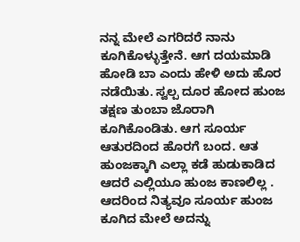ನನ್ನ ಮೇಲೆ ಎಗರಿದರೆ ನಾನು ಕೂಗಿಕೊಳ್ಳುತ್ತೇನೆ. ಆಗ ದಯಮಾಡಿ ಹೋಡಿ ಬಾ ಎಂದು ಹೇಳಿ ಅದು ಹೊರ ನಡೆಯಿತು. ಸ್ವಲ್ಪ ದೂರ ಹೋದ ಹುಂಜ ತಕ್ಷಣ ತುಂಬಾ ಜೊರಾಗಿ ಕೂಗಿಕೊಂಡಿತು. ಆಗ ಸೂರ್ಯ ಆತುರದಿಂದ ಹೊರಗೆ ಬಂದ. ಆತ ಹುಂಜಕ್ಕಾಗಿ ಎಲ್ಲಾ ಕಡೆ ಹುಡುಕಾಡಿದ ಆದರೆ ಎಲ್ಲಿಯೂ ಹುಂಜ ಕಾಣಲಿಲ್ಲ . ಆದರಿಂದ ನಿತ್ಯವೂ ಸೂರ್ಯ ಹುಂಜ ಕೂಗಿದ ಮೇಲೆ ಅದನ್ನು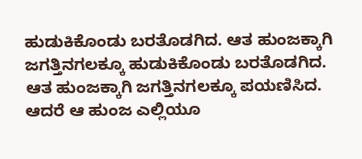ಹುಡುಕಿಕೊಂಡು ಬರತೊಡಗಿದ. ಆತ ಹುಂಜಕ್ಕಾಗಿ ಜಗತ್ತಿನಗಲಕ್ಕೂ ಹುಡುಕಿಕೊಂಡು ಬರತೊಡಗಿದ. ಆತ ಹುಂಜಕ್ಕಾಗಿ ಜಗತ್ತಿನಗಲಕ್ಕೂ ಪಯಣಿಸಿದ. ಆದರೆ ಆ ಹುಂಜ ಎಲ್ಲಿಯೂ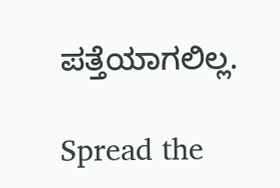ಪತ್ತೆಯಾಗಲಿಲ್ಲ.

Spread the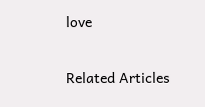love

Related Articles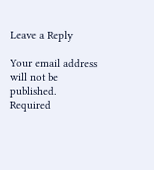Leave a Reply

Your email address will not be published. Required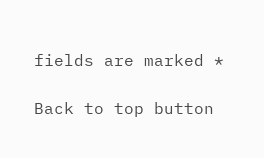fields are marked *

Back to top button